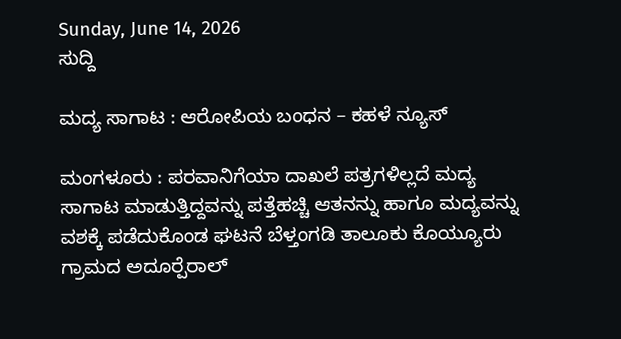Sunday, June 14, 2026
ಸುದ್ದಿ

ಮದ್ಯ ಸಾಗಾಟ : ಆರೋಪಿಯ ಬಂಧನ – ಕಹಳೆ ನ್ಯೂಸ್

ಮಂಗಳೂರು : ಪರವಾನಿಗೆಯಾ ದಾಖಲೆ ಪತ್ರಗಳಿಲ್ಲದೆ ಮದ್ಯ ಸಾಗಾಟ ಮಾಡುತ್ತಿದ್ದವನ್ನು ಪತ್ತೆಹಚ್ಚಿ ಆತನನ್ನು ಹಾಗೂ ಮದ್ಯವನ್ನು ವಶಕ್ಕೆ ಪಡೆದುಕೊಂಡ ಘಟನೆ ಬೆಳ್ತಂಗಡಿ ತಾಲೂಕು ಕೊಯ್ಯೂರು ಗ್ರಾಮದ ಅದೂರ್‍ಪೆರಾಲ್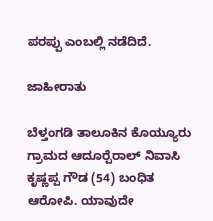ಪರಪ್ಪು ಎಂಬಲ್ಲಿ ನಡೆದಿದೆ.

ಜಾಹೀರಾತು

ಬೆಳ್ತಂಗಡಿ ತಾಲೂಕಿನ ಕೊಯ್ಯೂರು ಗ್ರಾಮದ ಆದೂರ್‍ಪೆರಾಲ್ ನಿವಾಸಿ ಕೃಷ್ಣಪ್ಪ ಗೌಡ (54) ಬಂಧಿತ ಆರೋಪಿ. ಯಾವುದೇ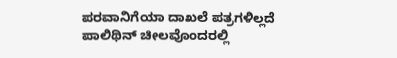ಪರವಾನಿಗೆಯಾ ದಾಖಲೆ ಪತ್ರಗಳಿಲ್ಲದೆ ಪಾಲಿಥಿನ್ ಚೀಲವೊಂದರಲ್ಲಿ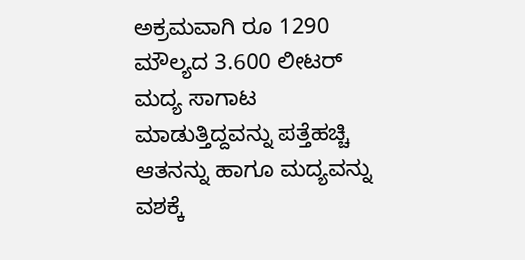ಅಕ್ರಮವಾಗಿ ರೂ 1290 ಮೌಲ್ಯದ 3.600 ಲೀಟರ್ ಮದ್ಯ ಸಾಗಾಟ ಮಾಡುತ್ತಿದ್ದವನ್ನು ಪತ್ತೆಹಚ್ಚಿ ಆತನನ್ನು ಹಾಗೂ ಮದ್ಯವನ್ನು ವಶಕ್ಕೆ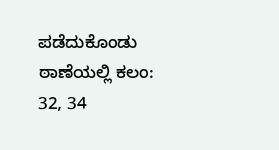ಪಡೆದುಕೊಂಡು ಠಾಣೆಯಲ್ಲಿ ಕಲಂ: 32, 34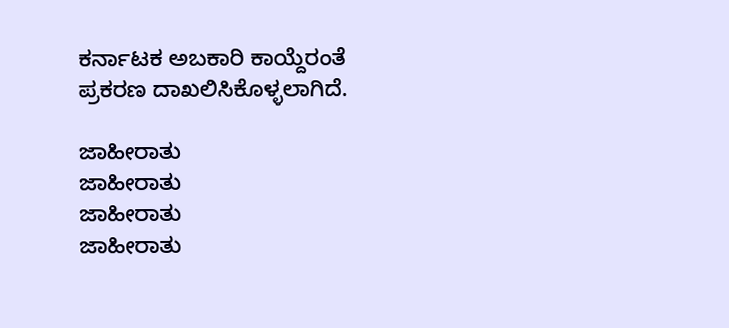ಕರ್ನಾಟಕ ಅಬಕಾರಿ ಕಾಯ್ದೆರಂತೆ ಪ್ರಕರಣ ದಾಖಲಿಸಿಕೊಳ್ಳಲಾಗಿದೆ.

ಜಾಹೀರಾತು
ಜಾಹೀರಾತು
ಜಾಹೀರಾತು
ಜಾಹೀರಾತು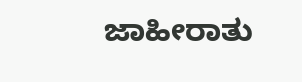ಜಾಹೀರಾತು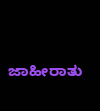ಜಾಹೀರಾತು